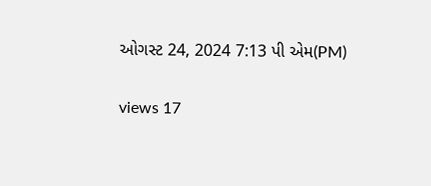ઓગસ્ટ 24, 2024 7:13 પી એમ(PM)

views 17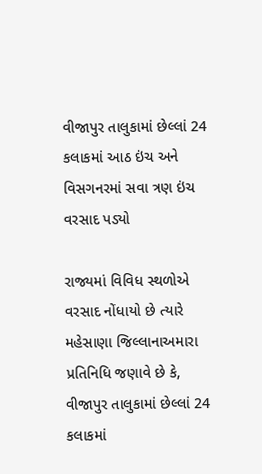વીજાપુર તાલુકામાં છેલ્લાં 24 કલાકમાં આઠ ઇંચ અને વિસગનરમાં સવા ત્રણ ઇંચ વરસાદ પડ્યો

રાજ્યમાં વિવિધ સ્થળોએ વરસાદ નોંધાયો છે ત્યારે મહેસાણા જિલ્લાનાઅમારા પ્રતિનિધિ જણાવે છે કે,  વીજાપુર તાલુકામાં છેલ્લાં 24 કલાકમાં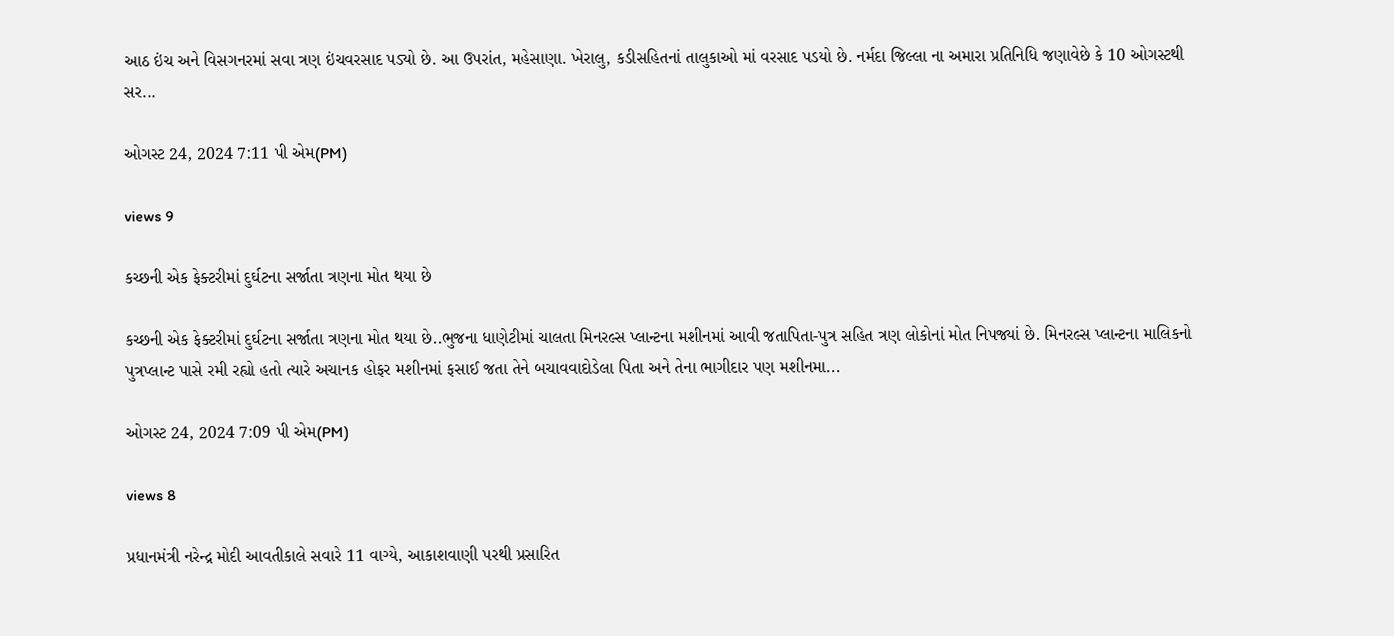આઠ ઇંચ અને વિસગનરમાં સવા ત્રણ ઇંચવરસાદ પડ્યો છે. આ ઉપરાંત, મહેસાણા. ખેરાલુ, કડીસહિતનાં તાલુકાઓ માં વરસાદ પડયો છે. નર્મદા જિલ્લા ના અમારા પ્રતિનિધિ જણાવેછે કે 10 ઓગસ્ટથી સર...

ઓગસ્ટ 24, 2024 7:11 પી એમ(PM)

views 9

કચ્છની એક ફેક્ટરીમાં દુર્ઘટના સર્જાતા ત્રણના મોત થયા છે

કચ્છની એક ફેક્ટરીમાં દુર્ઘટના સર્જાતા ત્રણના મોત થયા છે..ભુજના ધાણેટીમાં ચાલતા મિનરલ્સ પ્લાન્ટના મશીનમાં આવી જતાપિતા-પુત્ર સહિત ત્રણ લોકોનાં મોત નિપજ્યાં છે. મિનરલ્સ પ્લાન્ટના માલિકનો પુત્રપ્લાન્ટ પાસે રમી રહ્યો હતો ત્યારે અચાનક હોફર મશીનમાં ફસાઈ જતા તેને બચાવવાદોડેલા પિતા અને તેના ભાગીદાર પણ મશીનમા...

ઓગસ્ટ 24, 2024 7:09 પી એમ(PM)

views 8

પ્રધાનમંત્રી નરેન્દ્ર મોદી આવતીકાલે સવારે 11 વાગ્યે, આકાશવાણી પરથી પ્રસારિત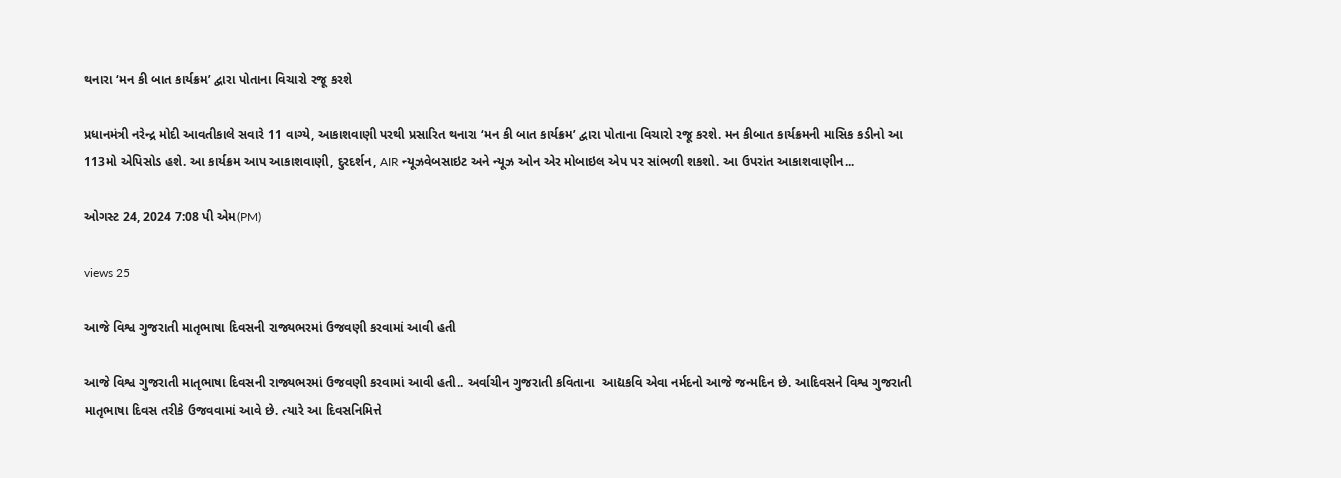થનારા ‘મન કી બાત કાર્યક્રમ’ દ્વારા પોતાના વિચારો રજૂ કરશે

પ્રધાનમંત્રી નરેન્દ્ર મોદી આવતીકાલે સવારે 11 વાગ્યે, આકાશવાણી પરથી પ્રસારિત થનારા ‘મન કી બાત કાર્યક્રમ’ દ્વારા પોતાના વિચારો રજૂ કરશે. મન કીબાત કાર્યક્રમની માસિક કડીનો આ 113મો એપિસોડ હશે. આ કાર્યક્રમ આપ આકાશવાણી, દુરદર્શન, AIR ન્યૂઝવેબસાઇટ અને ન્યૂઝ ઓન એર મોબાઇલ એપ પર સાંભળી શકશો. આ ઉપરાંત આકાશવાણીન...

ઓગસ્ટ 24, 2024 7:08 પી એમ(PM)

views 25

આજે વિશ્વ ગુજરાતી માતૃભાષા દિવસની રાજ્યભરમાં ઉજવણી કરવામાં આવી હતી

આજે વિશ્વ ગુજરાતી માતૃભાષા દિવસની રાજ્યભરમાં ઉજવણી કરવામાં આવી હતી.. અર્વાચીન ગુજરાતી કવિતાના  આદ્યકવિ એવા નર્મદનો આજે જન્મદિન છે. આદિવસને વિશ્વ ગુજરાતી માતૃભાષા દિવસ તરીકે ઉજવવામાં આવે છે. ત્યારે આ દિવસનિમિત્તે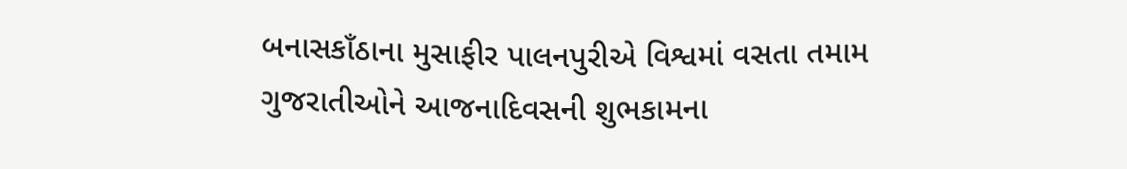બનાસકાઁઠાના મુસાફીર પાલનપુરીએ વિશ્વમાં વસતા તમામ ગુજરાતીઓને આજનાદિવસની શુભકામના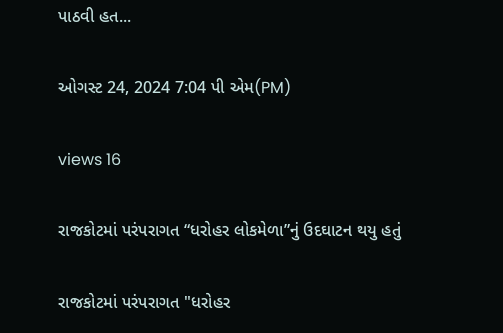પાઠવી હત...

ઓગસ્ટ 24, 2024 7:04 પી એમ(PM)

views 16

રાજકોટમાં પરંપરાગત “ધરોહર લોકમેળા”નું ઉદઘાટન થયુ હતું

રાજકોટમાં પરંપરાગત "ધરોહર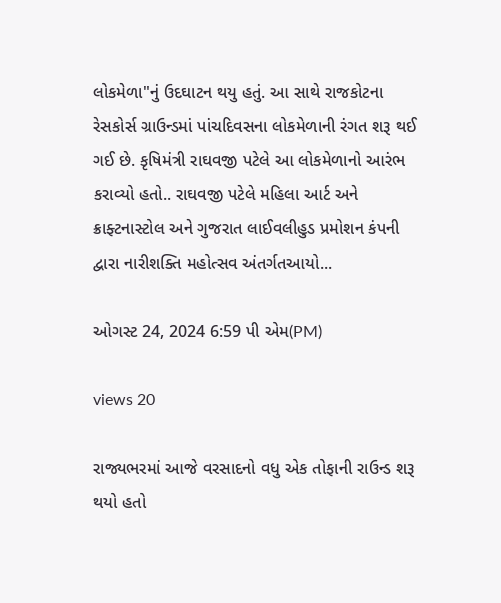લોકમેળા"નું ઉદઘાટન થયુ હતું. આ સાથે રાજકોટના રેસકોર્સ ગ્રાઉન્ડમાં પાંચદિવસના લોકમેળાની રંગત શરૂ થઈ ગઈ છે. કૃષિમંત્રી રાઘવજી પટેલે આ લોકમેળાનો આરંભ કરાવ્યો હતો.. રાઘવજી પટેલે મહિલા આર્ટ અને ક્રાફ્ટનાસ્ટોલ અને ગુજરાત લાઈવલીહુડ પ્રમોશન કંપની દ્વારા નારીશક્તિ મહોત્સવ અંતર્ગતઆયો...

ઓગસ્ટ 24, 2024 6:59 પી એમ(PM)

views 20

રાજ્યભરમાં આજે વરસાદનો વધુ એક તોફાની રાઉન્ડ શરૂ થયો હતો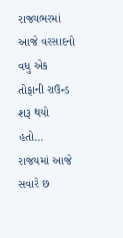રાજ્યભરમાં આજે વરસાદનો વધુ એક તોફાની રાઉન્ડ શરૂ થયો હતો... રાજયમાં આજે સવારે છ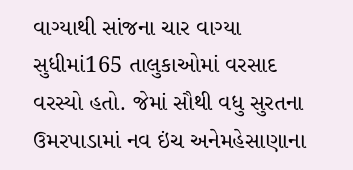વાગ્યાથી સાંજના ચાર વાગ્યા સુધીમાં165 તાલુકાઓમાં વરસાદ વરસ્યો હતો. જેમાં સૌથી વધુ સુરતના ઉમરપાડામાં નવ ઇંચ અનેમહેસાણાના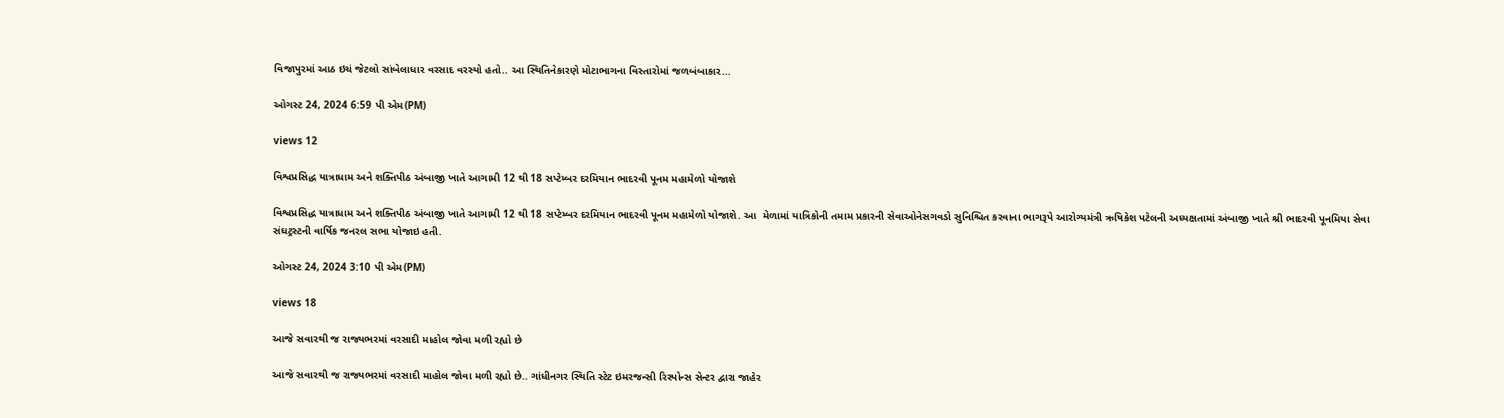વિજાપુરમાં આઠ ઇચં જેટલો સાંબેલાધાર વરસાદ વરસ્યો હતો.. આ સ્થિતિનેકારણે મોટાભાગના વિસ્તારોમાં જળબંબાકાર...

ઓગસ્ટ 24, 2024 6:59 પી એમ(PM)

views 12

વિશ્વપ્રસિદ્ધ યાત્રાધામ અને શક્તિપીઠ અંબાજી ખાતે આગામી 12 થી 18 સપ્ટેમ્બર દરમિયાન ભાદરવી પૂનમ મહામેળો યોજાશે

વિશ્વપ્રસિદ્ધ યાત્રાધામ અને શક્તિપીઠ અંબાજી ખાતે આગામી 12 થી 18 સપ્ટેમ્બર દરમિયાન ભાદરવી પૂનમ મહામેળો યોજાશે. આ  મેળામાં યાત્રિકોની તમામ પ્રકારની સેવાઓનેસગવડો સુનિશ્ચિત કરવાના ભાગરૂપે આરોગ્યમંત્રી ઋષિકેશ પટેલની અધ્યક્ષતામાં અંબાજી ખાતે શ્રી ભાદરવી પૂનમિયા સેવા સંઘટ્રસ્ટની વાર્ષિક જનરલ સભા યોજાઇ હતી.

ઓગસ્ટ 24, 2024 3:10 પી એમ(PM)

views 18

આજે સવારથી જ રાજ્યભરમાં વરસાદી માહોલ જોવા મળી રહ્યો છે

આજે સવારથી જ રાજ્યભરમાં વરસાદી માહોલ જોવા મળી રહ્યો છે.. ગાંધીનગર સ્થિતિ સ્ટેટ ઇમરજન્સી રિસ્પોન્સ સેન્ટર દ્વારા જાહેર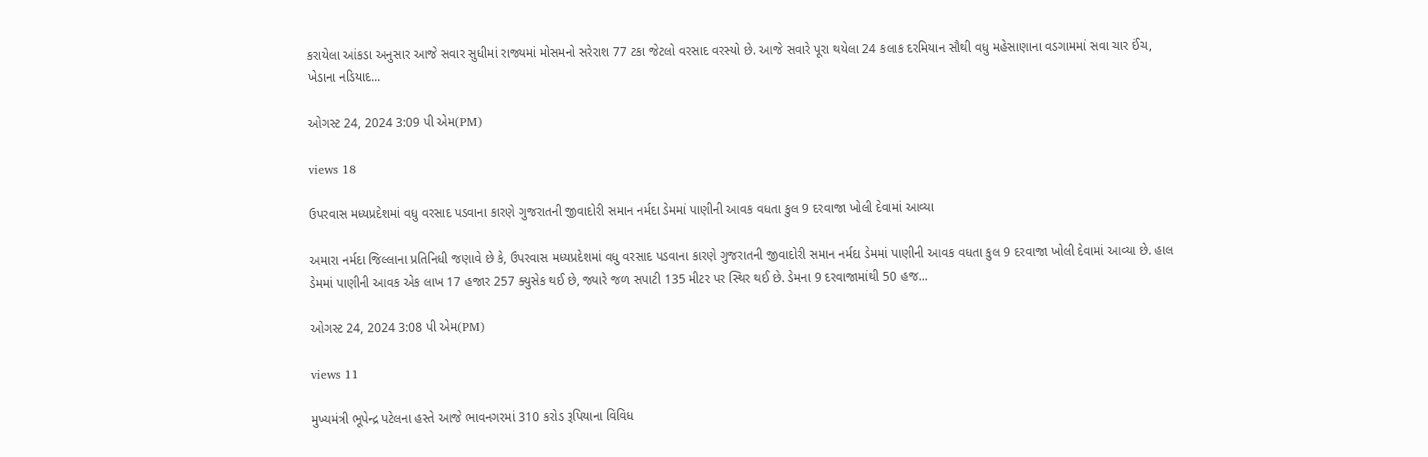કરાયેલા આંકડા અનુસાર આજે સવાર સુધીમાં રાજ્યમાં મોસમનો સરેરાશ 77 ટકા જેટલો વરસાદ વરસ્યો છે. આજે સવારે પૂરા થયેલા 24 કલાક દરમિયાન સૌથી વધુ મહેસાણાના વડગામમાં સવા ચાર ઈંચ, ખેડાના નડિયાદ...

ઓગસ્ટ 24, 2024 3:09 પી એમ(PM)

views 18

ઉપરવાસ મધ્યપ્રદેશમાં વધુ વરસાદ પડવાના કારણે ગુજરાતની જીવાદોરી સમાન નર્મદા ડેમમાં પાણીની આવક વધતા કુલ 9 દરવાજા ખોલી દેવામાં આવ્યા

અમારા નર્મદા જિલ્લાના પ્રતિનિધી જણાવે છે કે, ઉપરવાસ મધ્યપ્રદેશમાં વધુ વરસાદ પડવાના કારણે ગુજરાતની જીવાદોરી સમાન નર્મદા ડેમમાં પાણીની આવક વધતા કુલ 9 દરવાજા ખોલી દેવામાં આવ્યા છે. હાલ ડેમમાં પાણીની આવક એક લાખ 17 હજાર 257 ક્યુસેક થઈ છે, જ્યારે જળ સપાટી 135 મીટર પર સ્થિર થઈ છે. ડેમના 9 દરવાજામાંથી 50 હજ...

ઓગસ્ટ 24, 2024 3:08 પી એમ(PM)

views 11

મુખ્યમંત્રી ભૂપેન્દ્ર પટેલના હસ્તે આજે ભાવનગરમાં 310 કરોડ રૂપિયાના વિવિધ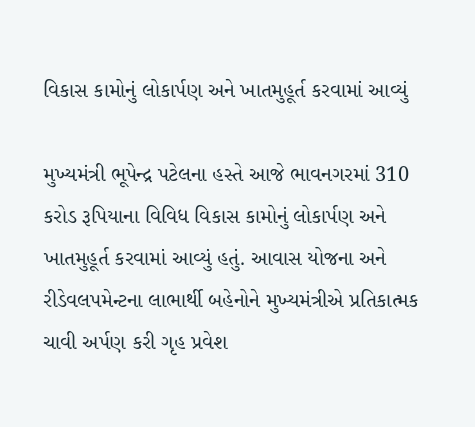વિકાસ કામોનું લોકાર્પણ અને ખાતમુહૂર્ત કરવામાં આવ્યું

મુખ્યમંત્રી ભૂપેન્દ્ર પટેલના હસ્તે આજે ભાવનગરમાં 310 કરોડ રૂપિયાના વિવિધ વિકાસ કામોનું લોકાર્પણ અને ખાતમુહૂર્ત કરવામાં આવ્યું હતું. આવાસ યોજના અને રીડેવલપમેન્ટના લાભાર્થી બહેનોને મુખ્યમંત્રીએ પ્રતિકાત્મક ચાવી અર્પણ કરી ગૃહ પ્રવેશ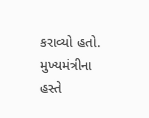કરાવ્યો હતો. મુખ્યમંત્રીના હસ્તે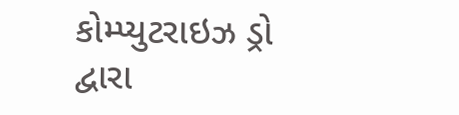કોમ્પ્યુટરાઇઝ ડ્રો દ્વારા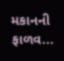મકાનની ફાળવ...